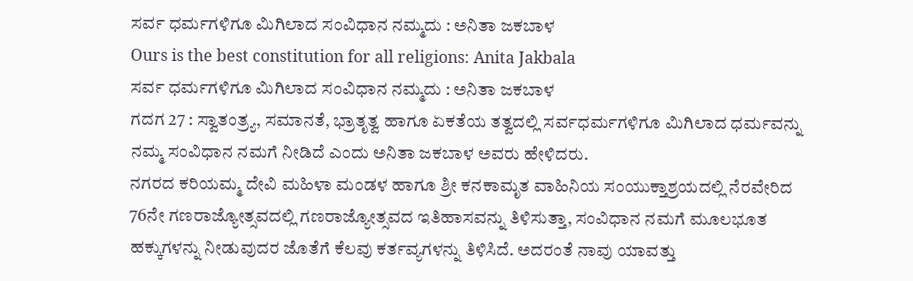ಸರ್ವ ಧರ್ಮಗಳಿಗೂ ಮಿಗಿಲಾದ ಸಂವಿಧಾನ ನಮ್ಮದು : ಅನಿತಾ ಜಕಬಾಳ
Ours is the best constitution for all religions: Anita Jakbala
ಸರ್ವ ಧರ್ಮಗಳಿಗೂ ಮಿಗಿಲಾದ ಸಂವಿಧಾನ ನಮ್ಮದು : ಅನಿತಾ ಜಕಬಾಳ
ಗದಗ 27 : ಸ್ವಾತಂತ್ರ್ಯ, ಸಮಾನತೆ, ಭ್ರಾತೃತ್ವ ಹಾಗೂ ಏಕತೆಯ ತತ್ವದಲ್ಲಿ ಸರ್ವಧರ್ಮಗಳಿಗೂ ಮಿಗಿಲಾದ ಧರ್ಮವನ್ನು ನಮ್ಮ ಸಂವಿಧಾನ ನಮಗೆ ನೀಡಿದೆ ಎಂದು ಅನಿತಾ ಜಕಬಾಳ ಅವರು ಹೇಳಿದರು.
ನಗರದ ಕರಿಯಮ್ಮ ದೇವಿ ಮಹಿಳಾ ಮಂಡಳ ಹಾಗೂ ಶ್ರೀ ಕನಕಾಮೃತ ವಾಹಿನಿಯ ಸಂಯುಕ್ತಾಶ್ರಯದಲ್ಲಿ ನೆರವೇರಿದ 76ನೇ ಗಣರಾಜ್ಯೋತ್ಸವದಲ್ಲಿ ಗಣರಾಜ್ಯೋತ್ಸವದ ಇತಿಹಾಸವನ್ನು ತಿಳಿಸುತ್ತಾ, ಸಂವಿಧಾನ ನಮಗೆ ಮೂಲಭೂತ ಹಕ್ಕುಗಳನ್ನು ನೀಡುವುದರ ಜೊತೆಗೆ ಕೆಲವು ಕರ್ತವ್ಯಗಳನ್ನು ತಿಳಿಸಿದೆ. ಅದರಂತೆ ನಾವು ಯಾವತ್ತು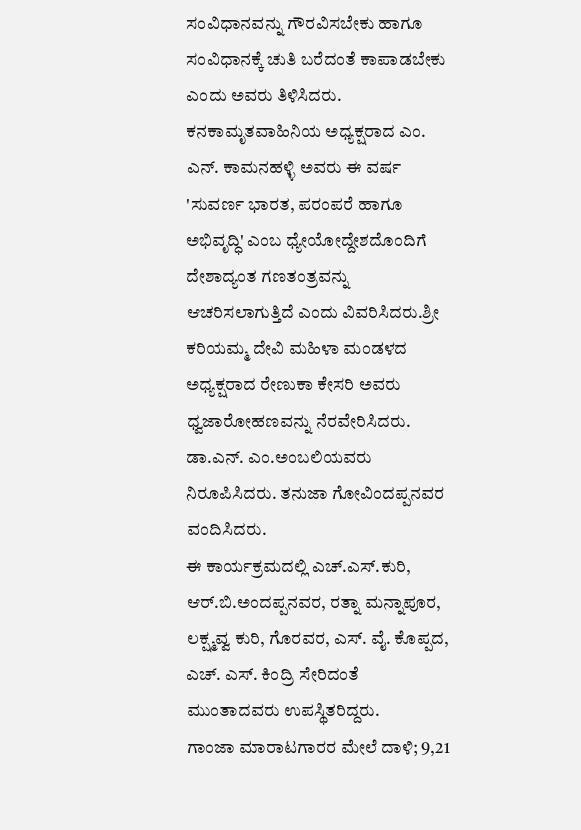ಸಂವಿಧಾನವನ್ನು ಗೌರವಿಸಬೇಕು ಹಾಗೂ ಸಂವಿಧಾನಕ್ಕೆ ಚುತಿ ಬರೆದಂತೆ ಕಾಪಾಡಬೇಕು ಎಂದು ಅವರು ತಿಳಿಸಿದರು.
ಕನಕಾಮೃತವಾಹಿನಿಯ ಅಧ್ಯಕ್ಷರಾದ ಎಂ. ಎನ್. ಕಾಮನಹಳ್ಳಿ ಅವರು ಈ ವರ್ಷ 'ಸುವರ್ಣ ಭಾರತ, ಪರಂಪರೆ ಹಾಗೂ ಅಭಿವೃದ್ಧಿ' ಎಂಬ ಧ್ಯೇಯೋದ್ದೇಶದೊಂದಿಗೆ ದೇಶಾದ್ಯಂತ ಗಣತಂತ್ರವನ್ನು ಆಚರಿಸಲಾಗುತ್ತಿದೆ ಎಂದು ವಿವರಿಸಿದರು.ಶ್ರೀ ಕರಿಯಮ್ಮ ದೇವಿ ಮಹಿಳಾ ಮಂಡಳದ ಅಧ್ಯಕ್ಷರಾದ ರೇಣುಕಾ ಕೇಸರಿ ಅವರು ಧ್ವಜಾರೋಹಣವನ್ನು ನೆರವೇರಿಸಿದರು. ಡಾ.ಎನ್. ಎಂ.ಅಂಬಲಿಯವರು ನಿರೂಪಿಸಿದರು. ತನುಜಾ ಗೋವಿಂದಪ್ಪನವರ ವಂದಿಸಿದರು.
ಈ ಕಾರ್ಯಕ್ರಮದಲ್ಲಿ ಎಚ್.ಎಸ್.ಕುರಿ, ಆರ್.ಬಿ.ಅಂದಪ್ಪನವರ, ರತ್ನಾ ಮನ್ನಾಪೂರ, ಲಕ್ಷ್ಮವ್ವ ಕುರಿ, ಗೊರವರ, ಎಸ್. ವೈ. ಕೊಪ್ಪದ, ಎಚ್. ಎಸ್. ಕಿಂದ್ರಿ ಸೇರಿದಂತೆ ಮುಂತಾದವರು ಉಪಸ್ಥಿತರಿದ್ದರು.
ಗಾಂಜಾ ಮಾರಾಟಗಾರರ ಮೇಲೆ ದಾಳಿ; 9,21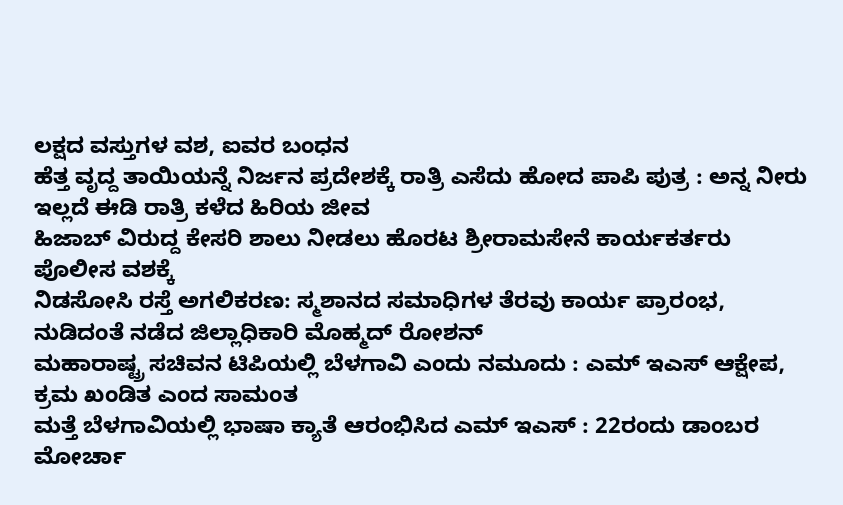ಲಕ್ಷದ ವಸ್ತುಗಳ ವಶ, ಐವರ ಬಂಧನ
ಹೆತ್ತ ವೃದ್ದ ತಾಯಿಯನ್ನೆ ನಿರ್ಜನ ಪ್ರದೇಶಕ್ಕೆ ರಾತ್ರಿ ಎಸೆದು ಹೋದ ಪಾಪಿ ಪುತ್ರ : ಅನ್ನ ನೀರು ಇಲ್ಲದೆ ಈಡಿ ರಾತ್ರಿ ಕಳೆದ ಹಿರಿಯ ಜೀವ
ಹಿಜಾಬ್ ವಿರುದ್ದ ಕೇಸರಿ ಶಾಲು ನೀಡಲು ಹೊರಟ ಶ್ರೀರಾಮಸೇನೆ ಕಾರ್ಯಕರ್ತರು ಪೊಲೀಸ ವಶಕ್ಕೆ
ನಿಡಸೋಸಿ ರಸ್ತೆ ಅಗಲಿಕರಣ: ಸ್ಮಶಾನದ ಸಮಾಧಿಗಳ ತೆರವು ಕಾರ್ಯ ಪ್ರಾರಂಭ, ನುಡಿದಂತೆ ನಡೆದ ಜಿಲ್ಲಾಧಿಕಾರಿ ಮೊಹ್ಮದ್ ರೋಶನ್
ಮಹಾರಾಷ್ಟ್ರ ಸಚಿವನ ಟಿಪಿಯಲ್ಲಿ ಬೆಳಗಾವಿ ಎಂದು ನಮೂದು : ಎಮ್ ಇಎಸ್ ಆಕ್ಷೇಪ, ಕ್ರಮ ಖಂಡಿತ ಎಂದ ಸಾಮಂತ
ಮತ್ತೆ ಬೆಳಗಾವಿಯಲ್ಲಿ ಭಾಷಾ ಕ್ಯಾತೆ ಆರಂಭಿಸಿದ ಎಮ್ ಇಎಸ್ : 22ರಂದು ಡಾಂಬರ ಮೋರ್ಚಾ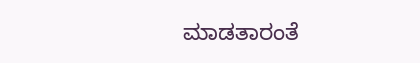ಮಾಡತಾರಂತೆ